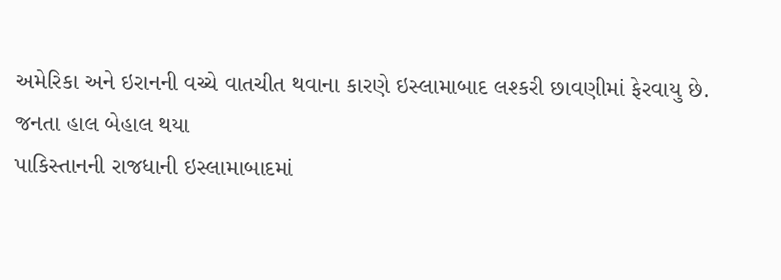અમેરિકા અને ઇરાનની વચ્ચે વાતચીત થવાના કારણે ઇસ્લામાબાદ લશ્કરી છાવણીમાં ફેરવાયુ છે.
જનતા હાલ બેહાલ થયા
પાકિસ્તાનની રાજધાની ઇસ્લામાબાદમાં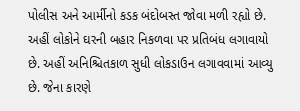પોલીસ અને આર્મીનો કડક બંદોબસ્ત જોવા મળી રહ્યો છે. અહીં લોકોને ઘરની બહાર નિકળવા પર પ્રતિબંધ લગાવાયો છે. અહીં અનિશ્ચિતકાળ સુધી લોકડાઉન લગાવવામાં આવ્યુ છે. જેના કારણે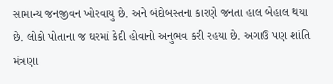સામાન્ય જનજીવન ખોરવાયુ છે. અને બંદોબસ્તના કારણે જનતા હાલ બેહાલ થયા છે. લોકો પોતાના જ ઘરમાં કેદી હોવાનો અનુભવ કરી રહયા છે. અગાઉ પણ શાંતિ મંત્રણા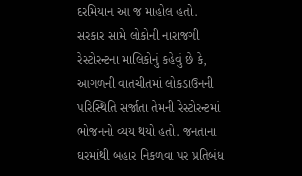દરમિયાન આ જ માહોલ હતો.
સરકાર સામે લોકોની નારાજગી
રેસ્ટોરન્ટના માલિકોનું કહેવું છે કે, આગળની વાતચીતમાં લોકડાઉનની પરિસ્થિતિ સર્જાતા તેમની રેસ્ટોરન્ટમાં ભોજનનો વ્યય થયો હતો. જનતાના ઘરમાંથી બહાર નિકળવા પર પ્રતિબંધ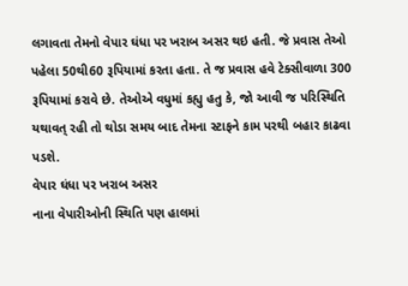લગાવતા તેમનો વેપાર ઘંધા પર ખરાબ અસર થઇ હતી. જે પ્રવાસ તેઓ પહેલા 50થી60 રૂપિયામાં કરતા હતા. તે જ પ્રવાસ હવે ટેક્સીવાળા 300 રૂપિયામાં કરાવે છે. તેઓએ વધુમાં કહ્યુ હતુ કે, જો આવી જ પરિસ્થિતિ યથાવત્ રહી તો થોડા સમય બાદ તેમના સ્ટાફને કામ પરથી બહાર કાઢવા પડશે.
વેપાર ઘંધા પર ખરાબ અસર
નાના વેપારીઓની સ્થિતિ પણ હાલમાં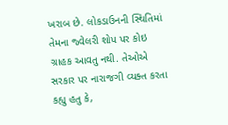ખરાબ છે. લોકડાઉનની સ્થિતિમાં તેમના જ્વેલરી શોપ પર કોઇ ગ્રાહક આવતુ નથી. તેઓએ સરકાર પર નારાજગી વ્યક્ત કરતા કહ્યુ હતુ કે,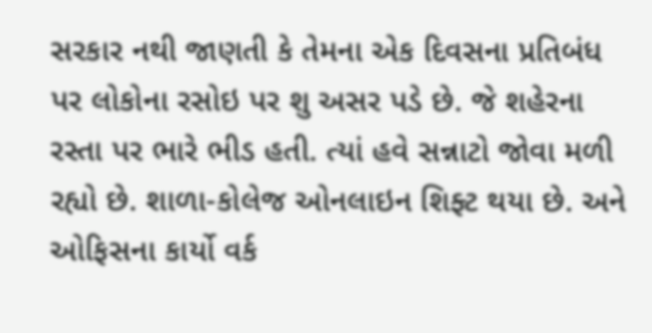સરકાર નથી જાણતી કે તેમના એક દિવસના પ્રતિબંધ પર લોકોના રસોઇ પર શુ અસર પડે છે. જે શહેરના રસ્તા પર ભારે ભીડ હતી. ત્યાં હવે સન્નાટો જોવા મળી રહ્યો છે. શાળા-કોલેજ ઓનલાઇન શિફ્ટ થયા છે. અને ઓફિસના કાર્યો વર્ક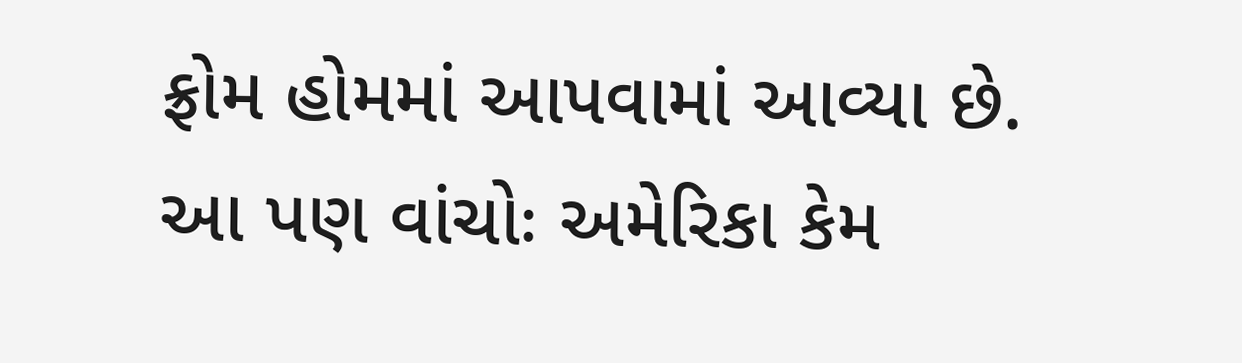ફ્રોમ હોમમાં આપવામાં આવ્યા છે.
આ પણ વાંચોઃ અમેરિકા કેમ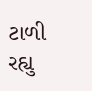ટાળી રહ્યુ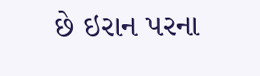છે ઇરાન પરના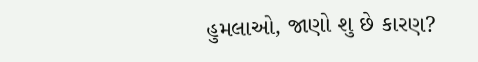હુમલાઓ, જાણો શુ છે કારણ?